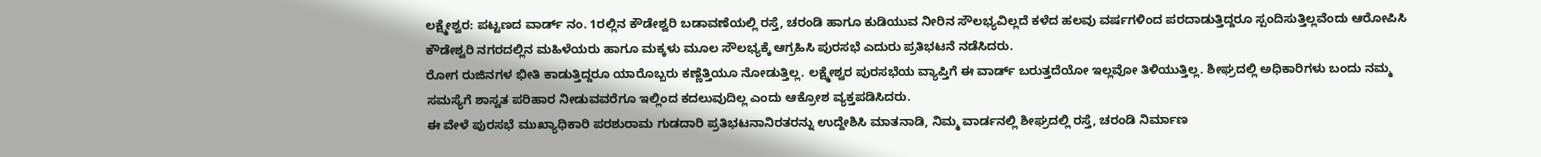ಲಕ್ಷ್ಮೇಶ್ವರ: ಪಟ್ಟಣದ ವಾರ್ಡ್ ನಂ. 1ರಲ್ಲಿನ ಕೌಡೇಶ್ವರಿ ಬಡಾವಣೆಯಲ್ಲಿ ರಸ್ತೆ, ಚರಂಡಿ ಹಾಗೂ ಕುಡಿಯುವ ನೀರಿನ ಸೌಲಭ್ಯವಿಲ್ಲದೆ ಕಳೆದ ಹಲವು ವರ್ಷಗಳಿಂದ ಪರದಾಡುತ್ತಿದ್ದರೂ ಸ್ಪಂದಿಸುತ್ತಿಲ್ಲವೆಂದು ಆರೋಪಿಸಿ ಕೌಡೇಶ್ವರಿ ನಗರದಲ್ಲಿನ ಮಹಿಳೆಯರು ಹಾಗೂ ಮಕ್ಕಳು ಮೂಲ ಸೌಲಭ್ಯಕ್ಕೆ ಆಗ್ರಹಿಸಿ ಪುರಸಭೆ ಎದುರು ಪ್ರತಿಭಟನೆ ನಡೆಸಿದರು.
ರೋಗ ರುಜಿನಗಳ ಭೀತಿ ಕಾಡುತ್ತಿದ್ದರೂ ಯಾರೊಬ್ಬರು ಕಣ್ಣೆತ್ತಿಯೂ ನೋಡುತ್ತಿಲ್ಲ. ಲಕ್ಷ್ಮೇಶ್ವರ ಪುರಸಭೆಯ ವ್ಯಾಪ್ತಿಗೆ ಈ ವಾರ್ಡ್ ಬರುತ್ತದೆಯೋ ಇಲ್ಲವೋ ತಿಳಿಯುತ್ತಿಲ್ಲ. ಶೀಘ್ರದಲ್ಲಿ ಅಧಿಕಾರಿಗಳು ಬಂದು ನಮ್ಮ ಸಮಸ್ಯೆಗೆ ಶಾಸ್ವತ ಪರಿಹಾರ ನೀಡುವವರೆಗೂ ಇಲ್ಲಿಂದ ಕದಲುವುದಿಲ್ಲ ಎಂದು ಆಕ್ರೋಶ ವ್ಯಕ್ತಪಡಿಸಿದರು.
ಈ ವೇಳೆ ಪುರಸಭೆ ಮುಖ್ಯಾಧಿಕಾರಿ ಪರಶುರಾಮ ಗುಡದಾರಿ ಪ್ರತಿಭಟನಾನಿರತರನ್ನು ಉದ್ದೇಶಿಸಿ ಮಾತನಾಡಿ, ನಿಮ್ಮ ವಾರ್ಡನಲ್ಲಿ ಶೀಘ್ರದಲ್ಲಿ ರಸ್ತೆ, ಚರಂಡಿ ನಿರ್ಮಾಣ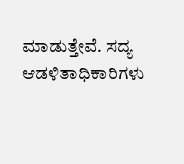ಮಾಡುತ್ತೇವೆ. ಸದ್ಯ ಆಡಳಿತಾಧಿಕಾರಿಗಳು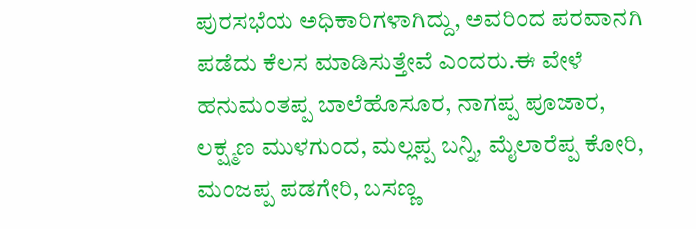ಪುರಸಭೆಯ ಅಧಿಕಾರಿಗಳಾಗಿದ್ದು, ಅವರಿಂದ ಪರವಾನಗಿ ಪಡೆದು ಕೆಲಸ ಮಾಡಿಸುತ್ತೇವೆ ಎಂದರು.ಈ ವೇಳೆ ಹನುಮಂತಪ್ಪ ಬಾಲೆಹೊಸೂರ, ನಾಗಪ್ಪ ಪೂಜಾರ, ಲಕ್ಷ್ಮಣ ಮುಳಗುಂದ, ಮಲ್ಲಪ್ಪ ಬನ್ನಿ, ಮೈಲಾರೆಪ್ಪ ಕೋರಿ, ಮಂಜಪ್ಪ ಪಡಗೇರಿ, ಬಸಣ್ಣ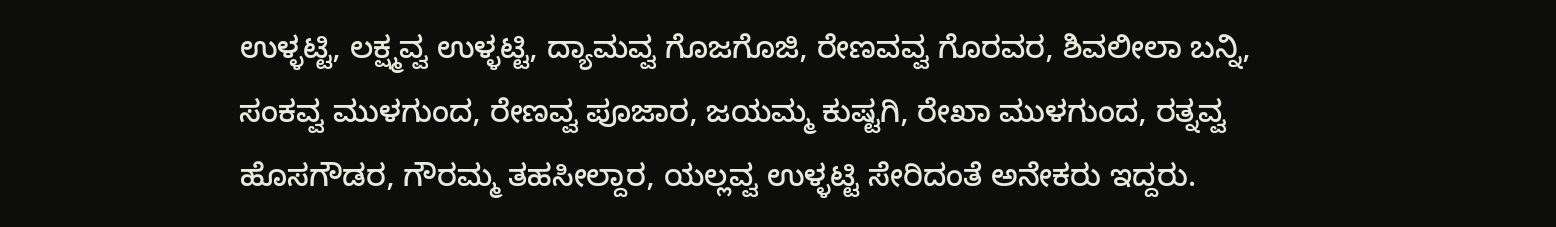ಉಳ್ಳಟ್ಟಿ, ಲಕ್ಷ್ಮವ್ವ ಉಳ್ಳಟ್ಟಿ, ದ್ಯಾಮವ್ವ ಗೊಜಗೊಜಿ, ರೇಣವವ್ವ ಗೊರವರ, ಶಿವಲೀಲಾ ಬನ್ನಿ, ಸಂಕವ್ವ ಮುಳಗುಂದ, ರೇಣವ್ವ ಪೂಜಾರ, ಜಯಮ್ಮ ಕುಷ್ಟಗಿ, ರೇಖಾ ಮುಳಗುಂದ, ರತ್ನವ್ವ ಹೊಸಗೌಡರ, ಗೌರಮ್ಮ ತಹಸೀಲ್ದಾರ, ಯಲ್ಲವ್ವ ಉಳ್ಳಟ್ಟಿ ಸೇರಿದಂತೆ ಅನೇಕರು ಇದ್ದರು.